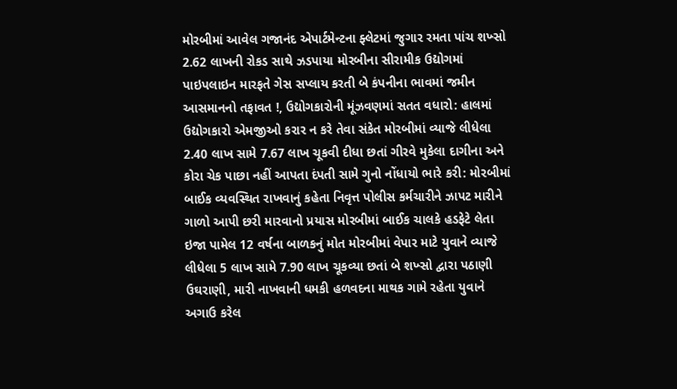મોરબીમાં આવેલ ગજાનંદ એપાર્ટમેન્ટના ફ્લેટમાં જુગાર રમતા પાંચ શખ્સો 2.62 લાખની રોકડ સાથે ઝડપાયા મોરબીના સીરામીક ઉદ્યોગમાં પાઇપલાઇન મારફતે ગેસ સપ્લાય કરતી બે કંપનીના ભાવમાં જમીન આસમાનનો તફાવત !, ઉદ્યોગકારોની મૂંઝવણમાં સતત વધારો: હાલમાં ઉદ્યોગકારો એમજીઓ કરાર ન કરે તેવા સંકેત મોરબીમાં વ્યાજે લીધેલા 2.40 લાખ સામે 7.67 લાખ ચૂકવી દીધા છતાં ગીરવે મુકેલા દાગીના અને કોરા ચેક પાછા નહીં આપતા દંપતી સામે ગુનો નોંધાયો ભારે કરી: મોરબીમાં બાઈક વ્યવસ્થિત રાખવાનું કહેતા નિવૃત્ત પોલીસ કર્મચારીને ઝાપટ મારીને ગાળો આપી છરી મારવાનો પ્રયાસ મોરબીમાં બાઈક ચાલકે હડફેટે લેતા ઇજા પામેલ 12 વર્ષના બાળકનું મોત મોરબીમાં વેપાર માટે યુવાને વ્યાજે લીધેલા 5 લાખ સામે 7.90 લાખ ચૂકવ્યા છતાં બે શખ્સો દ્વારા પઠાણી ઉઘરાણી, મારી નાખવાની ધમકી હળવદના માથક ગામે રહેતા યુવાને અગાઉ કરેલ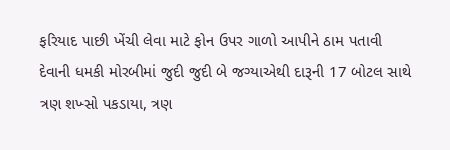ફરિયાદ પાછી ખેંચી લેવા માટે ફોન ઉપર ગાળો આપીને ઠામ પતાવી દેવાની ધમકી મોરબીમાં જુદી જુદી બે જગ્યાએથી દારૂની 17 બોટલ સાથે ત્રણ શખ્સો પકડાયા, ત્રણ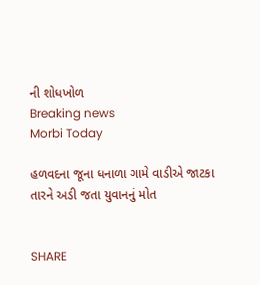ની શોધખોળ
Breaking news
Morbi Today

હળવદના જૂના ધનાળા ગામે વાડીએ જાટકા તારને અડી જતા યુવાનનું મોત


SHARE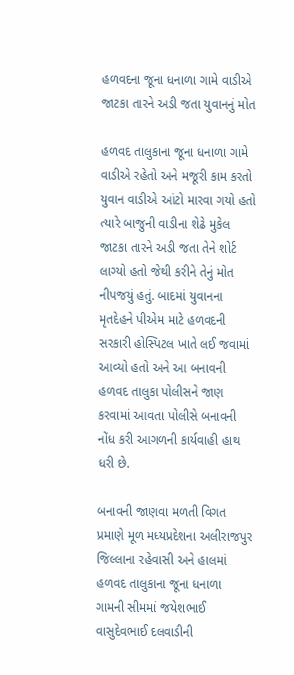હળવદના જૂના ધનાળા ગામે વાડીએ જાટકા તારને અડી જતા યુવાનનું મોત

હળવદ તાલુકાના જૂના ધનાળા ગામે વાડીએ રહેતો અને મજૂરી કામ કરતો યુવાન વાડીએ આંટો મારવા ગયો હતો ત્યારે બાજુની વાડીના શેઢે મુકેલ જાટકા તારને અડી જતા તેને શોર્ટ લાગ્યો હતો જેથી કરીને તેનું મોત નીપજયું હતું. બાદમાં યુવાનના મૃતદેહને પીએમ માટે હળવદની સરકારી હોસ્પિટલ ખાતે લઈ જવામાં આવ્યો હતો અને આ બનાવની હળવદ તાલુકા પોલીસને જાણ કરવામાં આવતા પોલીસે બનાવની નોંધ કરી આગળની કાર્યવાહી હાથ ધરી છે.

બનાવની જાણવા મળતી વિગત પ્રમાણે મૂળ મધ્યપ્રદેશના અલીરાજપુર જિલ્લાના રહેવાસી અને હાલમાં હળવદ તાલુકાના જૂના ધનાળા ગામની સીમમાં જયેશભાઈ વાસુદેવભાઈ દલવાડીની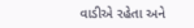વાડીએ રહેતા અને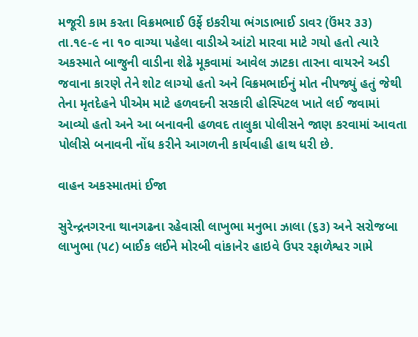મજૂરી કામ કરતા વિક્રમભાઈ ઉર્ફે ઇકરીયા ભંગડાભાઈ ડાવર (ઉંમર ૩૩)  તા.૧૯-૯ ના ૧૦ વાગ્યા પહેલા વાડીએ આંટો મારવા માટે ગયો હતો ત્યારે અકસ્માતે બાજુની વાડીના શેઢે મૂકવામાં આવેલ ઝાટકા તારના વાયરને અડી જવાના કારણે તેને શોટ લાગ્યો હતો અને વિક્રમભાઈનું મોત નીપજ્યું હતું જેથી તેના મૃતદેહને પીએમ માટે હળવદની સરકારી હોસ્પિટલ ખાતે લઈ જવામાં આવ્યો હતો અને આ બનાવની હળવદ તાલુકા પોલીસને જાણ કરવામાં આવતા પોલીસે બનાવની નોંધ કરીને આગળની કાર્યવાહી હાથ ધરી છે.

વાહન અકસ્માતમાં ઈજા

સુરેન્દ્રનગરના થાનગઢના રહેવાસી લાખુભા મનુભા ઝાલા (૬૩) અને સરોજબા લાખુભા (૫૮) બાઈક લઈને મોરબી વાંકાનેર હાઇવે ઉપર રફાળેશ્વર ગામે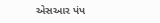એસઆર પંપ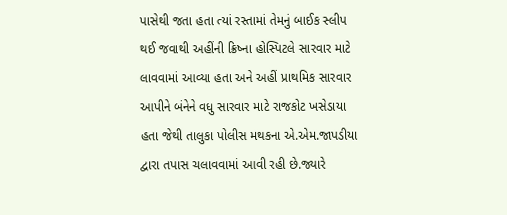પાસેથી જતા હતા ત્યાં રસ્તામાં તેમનું બાઈક સ્લીપ થઈ જવાથી અહીંની ક્રિષ્ના હોસ્પિટલે સારવાર માટે લાવવામાં આવ્યા હતા અને અહીં પ્રાથમિક સારવાર આપીને બંનેને વધુ સારવાર માટે રાજકોટ ખસેડાયા હતા જેથી તાલુકા પોલીસ મથકના એ.એમ.જાપડીયા દ્વારા તપાસ ચલાવવામાં આવી રહી છે.જ્યારે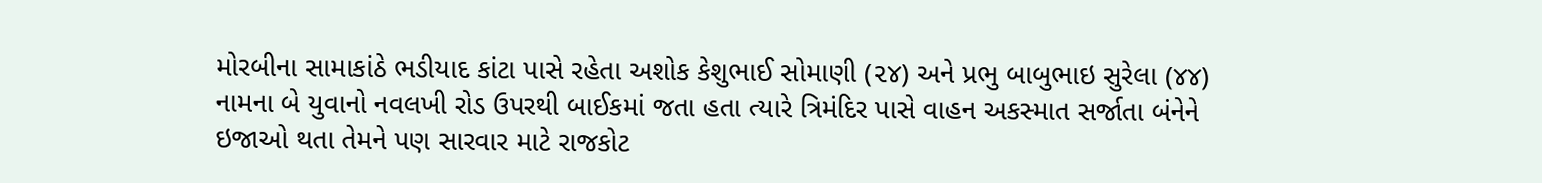મોરબીના સામાકાંઠે ભડીયાદ કાંટા પાસે રહેતા અશોક કેશુભાઈ સોમાણી (૨૪) અને પ્રભુ બાબુભાઇ સુરેલા (૪૪) નામના બે યુવાનો નવલખી રોડ ઉપરથી બાઈકમાં જતા હતા ત્યારે ત્રિમંદિર પાસે વાહન અકસ્માત સર્જાતા બંનેને ઇજાઓ થતા તેમને પણ સારવાર માટે રાજકોટ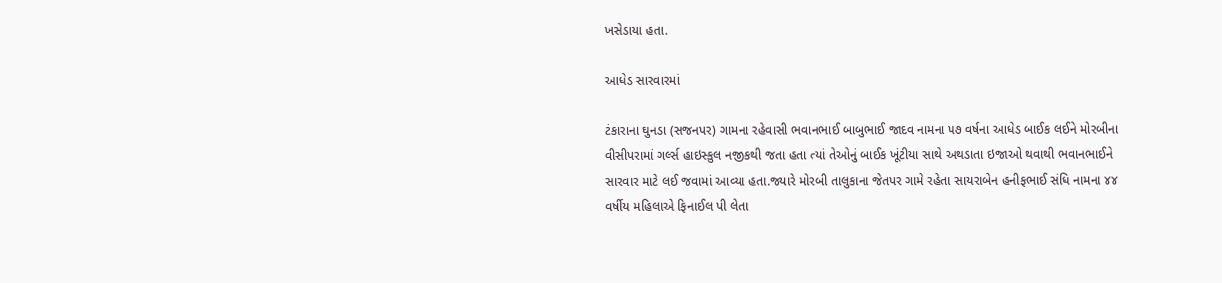ખસેડાયા હતા.

આધેડ સારવારમાં

ટંકારાના ઘુનડા (સજનપર) ગામના રહેવાસી ભવાનભાઈ બાબુભાઈ જાદવ નામના ૫૭ વર્ષના આધેડ બાઈક લઈને મોરબીના વીસીપરામાં ગર્લ્સ હાઇસ્કુલ નજીકથી જતા હતા ત્યાં તેઓનું બાઈક ખૂંટીયા સાથે અથડાતા ઇજાઓ થવાથી ભવાનભાઈને સારવાર માટે લઈ જવામાં આવ્યા હતા.જ્યારે મોરબી તાલુકાના જેતપર ગામે રહેતા સાયરાબેન હનીફભાઈ સંધિ નામના ૪૪ વર્ષીય મહિલાએ ફિનાઈલ પી લેતા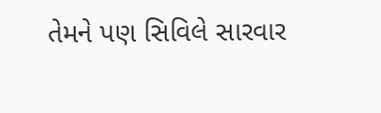તેમને પણ સિવિલે સારવાર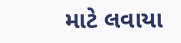માટે લવાયા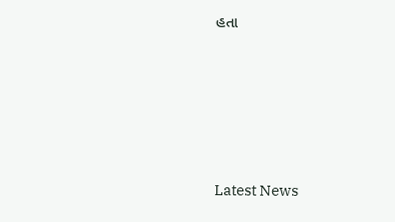હતા






Latest News